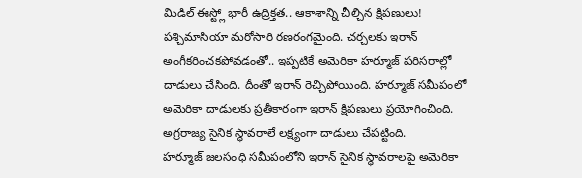మిడిల్ ఈస్ట్లో భారీ ఉద్రిక్తత.. ఆకాశాన్ని చీల్చిన క్షిపణులు!
పశ్చిమాసియా మరోసారి రణరంగమైంది. చర్చలకు ఇరాన్ అంగీకరించకపోవడంతో.. ఇప్పటికే అమెరికా హర్మూజ్ పరిసరాల్లో దాడులు చేసింది. దీంతో ఇరాన్ రెచ్చిపోయింది. హర్మూజ్ సమీపంలో అమెరికా దాడులకు ప్రతీకారంగా ఇరాన్ క్షిపణులు ప్రయోగించింది. అగ్రరాజ్య సైనిక స్థావరాలే లక్ష్యంగా దాడులు చేపట్టింది.
హర్మూజ్ జలసంధి సమీపంలోని ఇరాన్ సైనిక స్థావరాలపై అమెరికా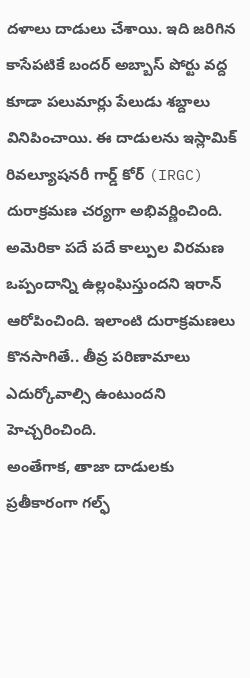దళాలు దాడులు చేశాయి. ఇది జరిగిన కాసేపటికే బందర్ అబ్బాస్ పోర్టు వద్ద కూడా పలుమార్లు పేలుడు శబ్దాలు వినిపించాయి. ఈ దాడులను ఇస్లామిక్ రివల్యూషనరీ గార్డ్ కోర్ (IRGC) దురాక్రమణ చర్యగా అభివర్ణించింది. అమెరికా పదే పదే కాల్పుల విరమణ ఒప్పందాన్ని ఉల్లంఘిస్తుందని ఇరాన్ ఆరోపించింది. ఇలాంటి దురాక్రమణలు కొనసాగితే.. తీవ్ర పరిణామాలు ఎదుర్కోవాల్సి ఉంటుందని హెచ్చరించింది.
అంతేగాక, తాజా దాడులకు ప్రతీకారంగా గల్ఫ్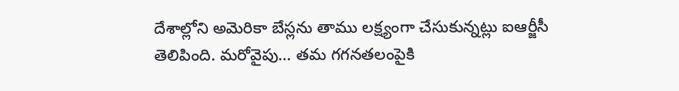దేశాల్లోని అమెరికా బేస్లను తాము లక్ష్యంగా చేసుకున్నట్లు ఐఆర్జీసీ తెలిపింది. మరోవైపు… తమ గగనతలంపైకి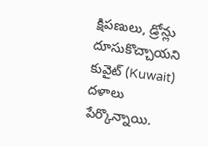క్షిపణులు, డ్రోన్లు దూసుకొచ్చాయని కువైట్ (Kuwait) దళాలు పేర్కొన్నాయి.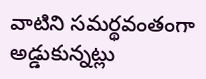వాటిని సమర్థవంతంగా అడ్డుకున్నట్లు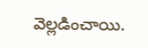వెల్లడించాయి.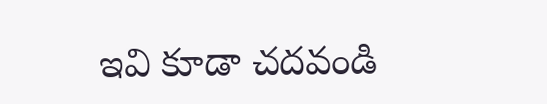ఇవి కూడా చదవండి